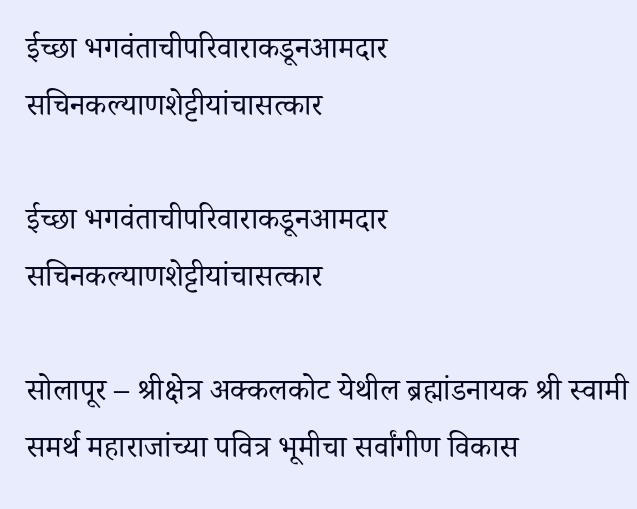ईच्छा भगवंताचीपरिवाराकडूनआमदार सचिनकल्याणशेट्टीयांचासत्कार

ईच्छा भगवंताचीपरिवाराकडूनआमदार सचिनकल्याणशेट्टीयांचासत्कार

सोलापूर – श्रीक्षेत्र अक्कलकोट येथील ब्रह्मांडनायक श्री स्वामी समर्थ महाराजांच्या पवित्र भूमीचा सर्वांगीण विकास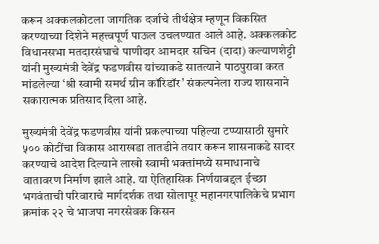करून अक्कलकोटला जागतिक दर्जाचे तीर्थक्षेत्र म्हणून विकसित करण्याच्या दिशेने महत्त्वपूर्ण पाऊल उचलण्यात आले आहे. अक्कलकोट विधानसभा मतदारसंघाचे पाणीदार आमदार सचिन (दादा) कल्याणशेट्टी यांनी मुख्यमंत्री देवेंद्र फडणवीस यांच्याकडे सातत्याने पाठपुरावा करत मांडलेल्या ‘श्री स्वामी समर्थ ग्रीन कॉरिडॉर’ संकल्पनेला राज्य शासनाने सकारात्मक प्रतिसाद दिला आहे.

मुख्यमंत्री देवेंद्र फडणवीस यांनी प्रकल्पाच्या पहिल्या टप्प्यासाठी सुमारे ५०० कोटींचा विकास आराखडा तातडीने तयार करून शासनाकडे सादर करण्याचे आदेश दिल्याने लाखो स्वामी भक्तांमध्ये समाधानाचे वातावरण निर्माण झाले आहे. या ऐतिहासिक निर्णयाबद्दल ईच्छा भगवंताची परिवाराचे मार्गदर्शक तथा सोलापूर महानगरपालिकेचे प्रभाग क्रमांक २२ चे भाजपा नगरसेवक किसन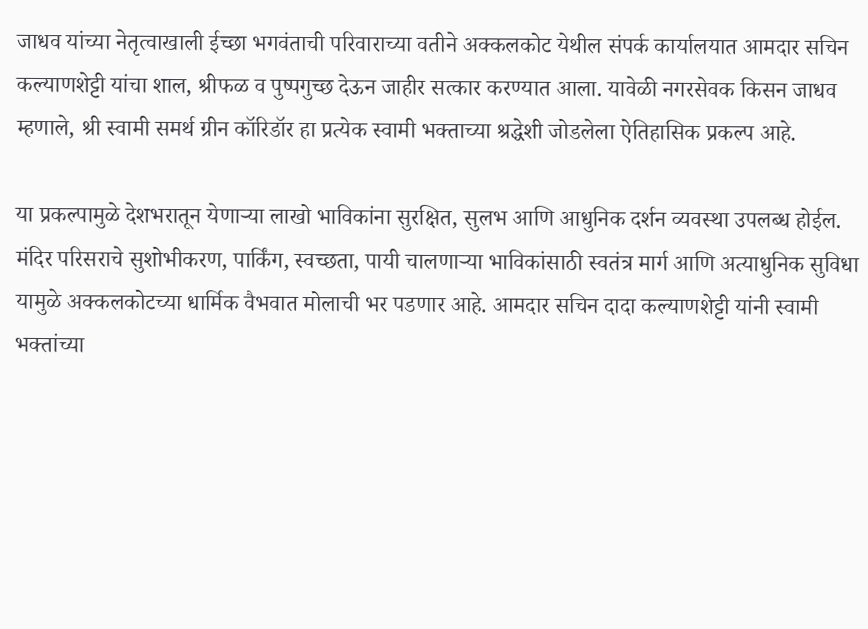जाधव यांच्या नेतृत्वाखाली ईच्छा भगवंताची परिवाराच्या वतीने अक्कलकोट येथील संपर्क कार्यालयात आमदार सचिन कल्याणशेट्टी यांचा शाल, श्रीफळ व पुष्पगुच्छ देऊन जाहीर सत्कार करण्यात आला. यावेळी नगरसेवक किसन जाधव म्हणाले, श्री स्वामी समर्थ ग्रीन कॉरिडॉर हा प्रत्येक स्वामी भक्ताच्या श्रद्धेशी जोडलेला ऐतिहासिक प्रकल्प आहे.

या प्रकल्पामुळे देशभरातून येणाऱ्या लाखो भाविकांना सुरक्षित, सुलभ आणि आधुनिक दर्शन व्यवस्था उपलब्ध होईल. मंदिर परिसराचे सुशोभीकरण, पार्किंग, स्वच्छता, पायी चालणाऱ्या भाविकांसाठी स्वतंत्र मार्ग आणि अत्याधुनिक सुविधा यामुळे अक्कलकोटच्या धार्मिक वैभवात मोलाची भर पडणार आहे. आमदार सचिन दादा कल्याणशेट्टी यांनी स्वामी भक्तांच्या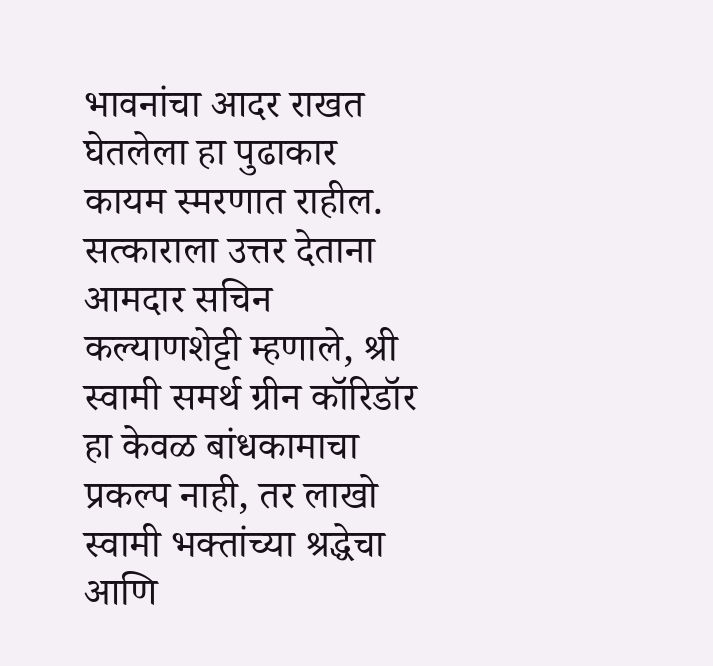भावनांचा आदर राखत घेतलेला हा पुढाकार कायम स्मरणात राहील. सत्काराला उत्तर देताना आमदार सचिन कल्याणशेट्टी म्हणाले, श्री स्वामी समर्थ ग्रीन कॉरिडॉर हा केवळ बांधकामाचा प्रकल्प नाही, तर लाखो स्वामी भक्तांच्या श्रद्धेचा आणि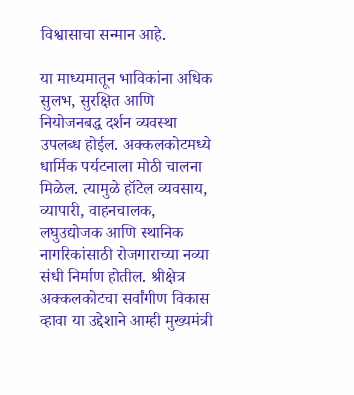विश्वासाचा सन्मान आहे.

या माध्यमातून भाविकांना अधिक सुलभ, सुरक्षित आणि नियोजनबद्ध दर्शन व्यवस्था उपलब्ध होईल. अक्कलकोटमध्ये धार्मिक पर्यटनाला मोठी चालना मिळेल. त्यामुळे हॉटेल व्यवसाय, व्यापारी, वाहनचालक, लघुउद्योजक आणि स्थानिक नागरिकांसाठी रोजगाराच्या नव्या संधी निर्माण होतील. श्रीक्षेत्र अक्कलकोटचा सर्वांगीण विकास व्हावा या उद्देशाने आम्ही मुख्यमंत्री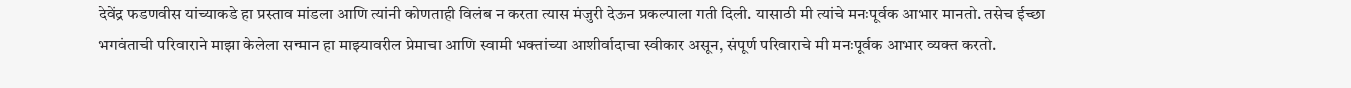देवेंद्र फडणवीस यांच्याकडे हा प्रस्ताव मांडला आणि त्यांनी कोणताही विलंब न करता त्यास मंजुरी देऊन प्रकल्पाला गती दिली. यासाठी मी त्यांचे मनःपूर्वक आभार मानतो. तसेच ईच्छा भगवंताची परिवाराने माझा केलेला सन्मान हा माझ्यावरील प्रेमाचा आणि स्वामी भक्तांच्या आशीर्वादाचा स्वीकार असून, संपूर्ण परिवाराचे मी मनःपूर्वक आभार व्यक्त करतो.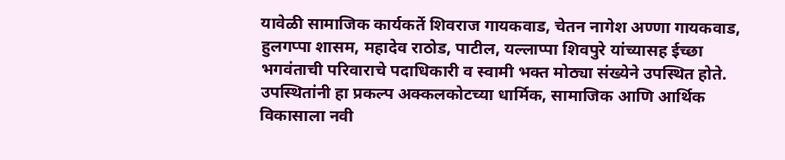यावेळी सामाजिक कार्यकर्ते शिवराज गायकवाड, चेतन नागेश अण्णा गायकवाड, हुलगप्पा शासम, महादेव राठोड, पाटील, यल्लाप्पा शिवपुरे यांच्यासह ईच्छा भगवंताची परिवाराचे पदाधिकारी व स्वामी भक्त मोठ्या संख्येने उपस्थित होते. उपस्थितांनी हा प्रकल्प अक्कलकोटच्या धार्मिक, सामाजिक आणि आर्थिक विकासाला नवी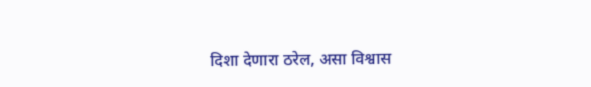दिशा देणारा ठरेल, असा विश्वास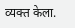व्यक्त केला.